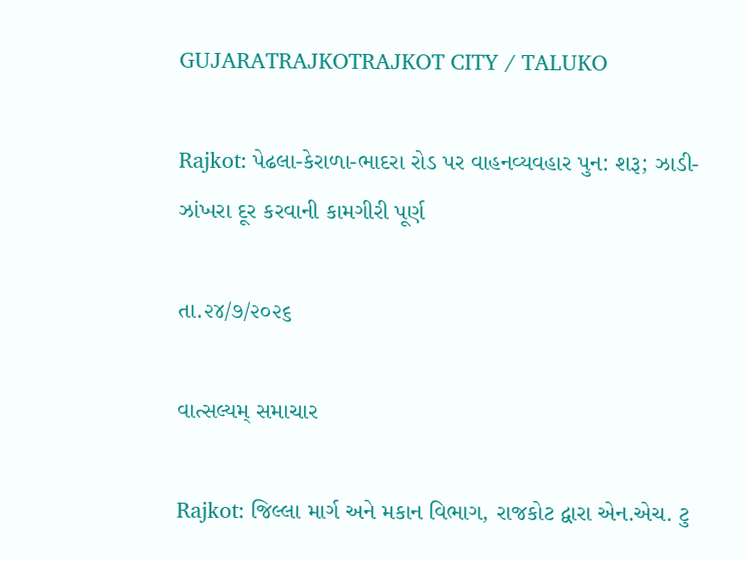GUJARATRAJKOTRAJKOT CITY / TALUKO

Rajkot: પેઢલા-કેરાળા-ભાદરા રોડ પર વાહનવ્યવહાર પુન: શરૂ; ઝાડી-ઝાંખરા દૂર કરવાની કામગીરી પૂર્ણ

તા.૨૪/૭/૨૦૨૬

વાત્સલ્યમ્ સમાચાર

Rajkot: જિલ્લા માર્ગ અને મકાન વિભાગ, રાજકોટ દ્વારા એન.એચ. ટુ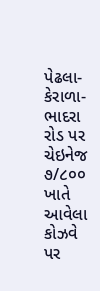પેઢલા-કેરાળા-ભાદરા રોડ પર ચેઇનેજ ૭/૮૦૦ ખાતે આવેલા કોઝવે પર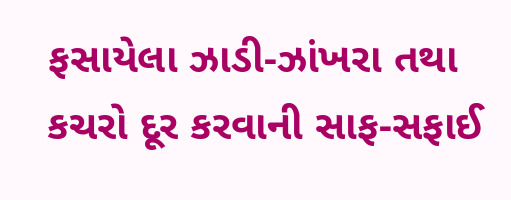ફસાયેલા ઝાડી-ઝાંખરા તથા કચરો દૂર કરવાની સાફ-સફાઈ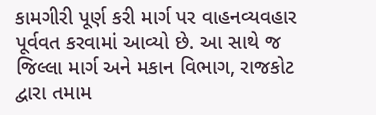કામગીરી પૂર્ણ કરી માર્ગ પર વાહનવ્યવહાર પૂર્વવત કરવામાં આવ્યો છે. આ સાથે જ જિલ્લા માર્ગ અને મકાન વિભાગ, રાજકોટ દ્વારા તમામ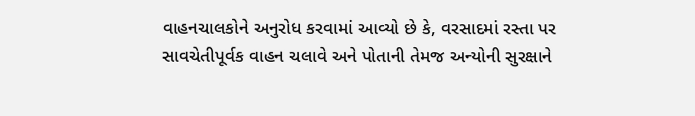વાહનચાલકોને અનુરોધ કરવામાં આવ્યો છે કે, વરસાદમાં રસ્તા પર સાવચેતીપૂર્વક વાહન ચલાવે અને પોતાની તેમજ અન્યોની સુરક્ષાને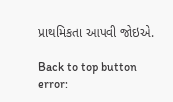પ્રાથમિકતા આપવી જોઇએ.

Back to top button
error: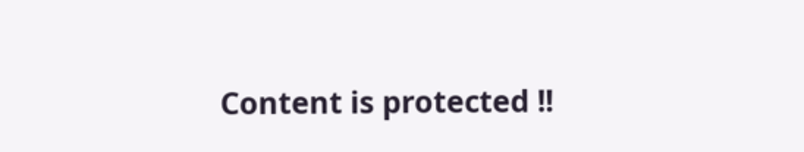Content is protected !!